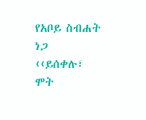የአቦይ ስብሐት ነጋ ‹‹ይሰቀሉ፣ ሞት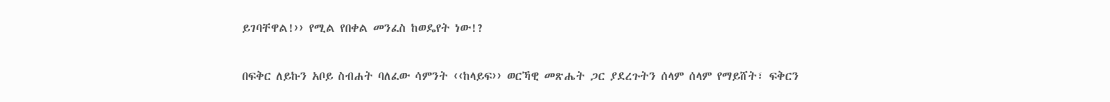ይገባቸዋል!›› የሚል የበቀል መንፈስ ከወዴየት ነው!?

በፍቅር ለይኩን አቦይ ስብሐት ባለፈው ሳምንት ‹‹ከላይፍ›› ወርኻዊ መጽሔት ጋር ያደረጉትን ሰላም ሰላም የማይሸት፣ ፍቅርን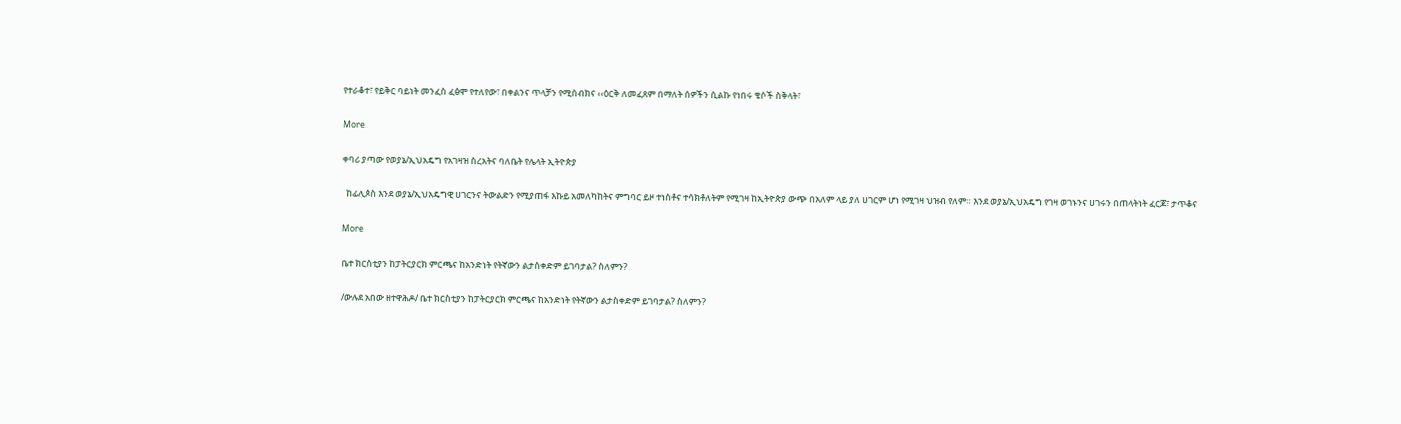የተራቆተ፣ የይቅር ባይነት መንፈስ ፈፅሞ የተለየው፣ በቀልንና ጥላቻን የሚሰብክና ‹‹ዕርቅ ለመፈጸም በማለት ሰዎችን ሲልኩ የነበሩ ቄሶች ስቅላት፣

More

ቀባሪ ያጣው የወያኔ/ኢህአዴግ የአገዛዝ ስረአትና ባለቤት የሌላት ኢትዮጵያ

  ከፊሊጶስ እንደ ወያኔ/ኢህአዴግዊ ሀገርንና ትውልድን የሚያጠፋ እኩይ አመለካከትና ምግባር ይዞ ተነስቶና ተሳክቶለትም የሚገዛ ከኢትዮጵያ ውጭ በአለም ላይ ያለ ሀገርም ሆነ የሚገዛ ህዝብ የለም። እንደ ወያኔ/ኢህአዴግ የገዛ ወገኑንና ሀገሩን በጠላትነት ፈርጆ፣ ታጥቆና

More

ቤተ ክርስቲያን ከፓትርያርክ ምርጫና ከአንድነት የትኛውን ልታስቀድም ይገባታል? ስለምን?

/ውሉደ አበው ዘተዋሕዶ/ ቤተ ክርስቲያን ከፓትርያርክ ምርጫና ከአንድነት የትኛውን ልታስቀድም ይገባታል? ስለምን?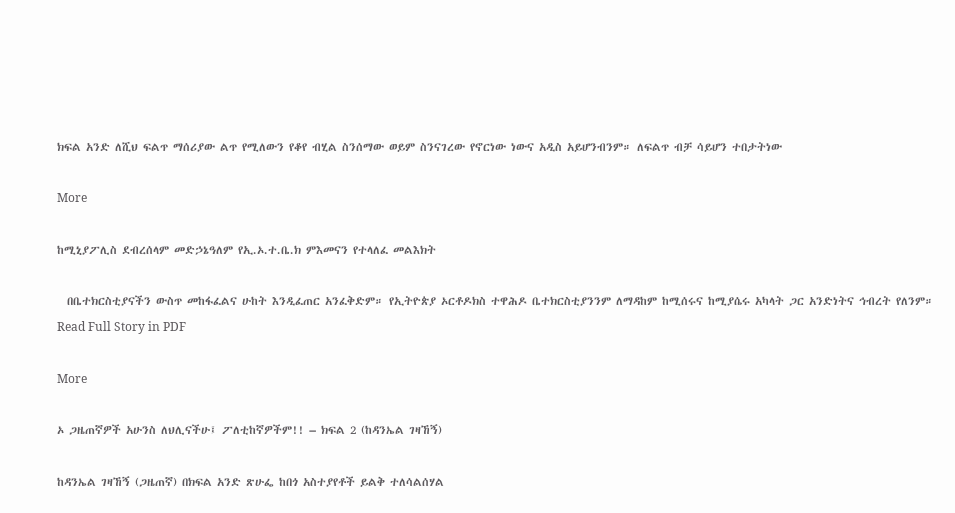ክፍል አንድ ለሺህ ፍልጥ ማሰሪያው ልጥ የሚለውን የቆየ ብሂል ስንሰማው ወይም ስንናገረው የኖርነው ነውና አዲስ አይሆንብንም። ለፍልጥ ብቻ ሳይሆን ተበታትነው

More

ከሚኒያፖሊስ ደብረሰላም መድኃኔዓለም የኢ.ኦ.ተ.ቤ.ክ ምእመናን የተላለፈ መልእክት

  በቤተክርስቲያናችን ውስጥ መከፋፈልና ሁከት እንዲፈጠር አንፈቅድም። የኢትዮጵያ ኦርቶዶክስ ተዋሕዶ ቤተክርስቲያንንም ለማዳከም ከሚሰሩና ከሚያሴሩ አካላት ጋር አንድነትና ኅብረት የለንም። Read Full Story in PDF

More

ኦ ጋዜጠኛዎች አሁንስ ለህሊናችሁ፤ ፖለቲከኛዎችም!! – ክፍል 2 (ከዳንኤል ገዛኸኝ)

ከዳንኤል ገዛኸኝ (ጋዜጠኛ) በክፍል አንድ ጽሁፌ ከበጎ አስተያየቶች ይልቅ ተለሳልሰሃል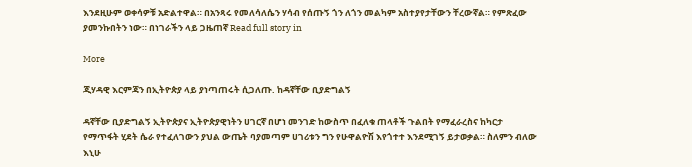እንደዚሁም ወቀሳዎቹ አድልተዋል። በአንጻሩ የመለሳለሴን ሃሳብ የሰጡኝ ጎን ለጎን መልካም አስተያየታቸውን ቸረውኛል። የምጽፈው ያመንኩበትን ነው። በነገራችን ላይ ጋዜጠኛ Read full story in

More

ጂሃዳዊ እርምጃን በኢትዮጵያ ላይ ያነጣጠሩት ሲጋለጡ. ከዳኛቸው ቢያድግልኝ

ዳኛቸው ቢያድግልኝ ኢትዮጵያና ኢትዮጵያዊነትን ሀገርኛ በሆነ መንገድ ከውስጥ በፈለቁ ጠላቶች ጉልበት የማፈራረስና ከካርታ የማጥፋት ሂደት ሴራ የተፈለገውን ያህል ውጤት ባያመጣም ሀገሪቱን ግን የሁዋልዮሽ እየጎተተ እንደሚገኝ ይታወቃል። ስለምን ብለው እኒሁ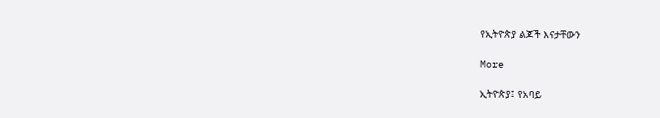የኢትዮጵያ ልጆች እናታቸውን

More

ኢትዮጵያ፤ የአባይ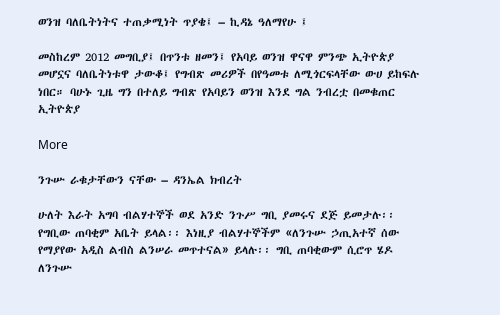ወንዝ ባለቤትነትና ተጠቃሚነት ጥያቄ፤ – ኪዳኔ ዓለማየሁ ፤

መስከረም 2012 መግቢያ፤ በጥንቱ ዘመን፤ የአባይ ወንዝ ዋናዋ ምንጭ ኢትዮጵያ መሆኗና ባለቤትነቱዋ ታውቆ፤ የግብጽ መሪዎች በየዓመቱ ለሚጎርፍላቸው ውሀ ይከፍሉ ነበር። ባሁኑ ጊዜ ግን በተለይ ግብጽ የአባይን ወንዝ እንደ ግል ንብረቷ በመቁጠር ኢትዮጵያ

More

ንጉሡ ራቁታቸውን ናቸው – ዳንኤል ክብረት

ሁለት እራት አግባ ብልሃተኞች ወደ አንድ ንጉሥ ግቢ ያመሩና ደጅ ይመታሉ፡፡ የግቢው ጠባቂም አቤት ይላል፡፡ እነዚያ ብልሃተኞችም «ለንጉሡ ኃጢአተኛ ሰው የማያየው አዲስ ልብስ ልንሠራ መጥተናል» ይላሉ፡፡ ግቢ ጠባቂውም ሲሮጥ ሄዶ ለንጉሡ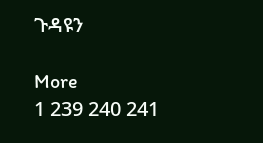ጉዳዩን

More
1 239 240 241